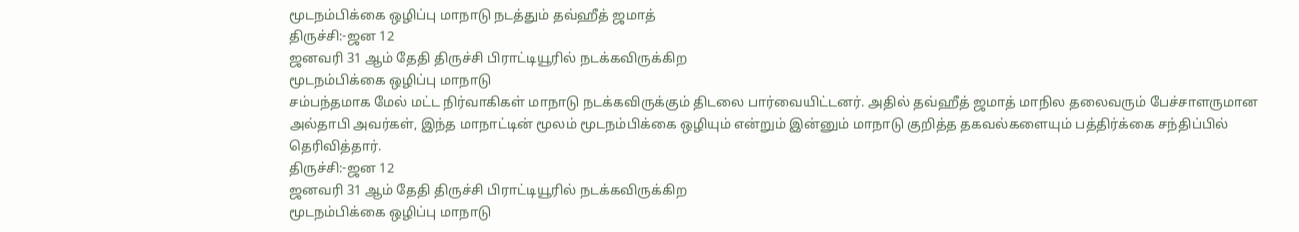மூடநம்பிக்கை ஒழிப்பு மாநாடு நடத்தும் தவ்ஹீத் ஜமாத்
திருச்சி:-ஜன 12
ஜனவரி 31 ஆம் தேதி திருச்சி பிராட்டியூரில் நடக்கவிருக்கிற
மூடநம்பிக்கை ஒழிப்பு மாநாடு
சம்பந்தமாக மேல் மட்ட நிர்வாகிகள் மாநாடு நடக்கவிருக்கும் திடலை பார்வையிட்டனர். அதில் தவ்ஹீத் ஜமாத் மாநில தலைவரும் பேச்சாளருமான அல்தாபி அவர்கள், இந்த மாநாட்டின் மூலம் மூடநம்பிக்கை ஒழியும் என்றும் இன்னும் மாநாடு குறித்த தகவல்களையும் பத்திர்க்கை சந்திப்பில் தெரிவித்தார்.
திருச்சி:-ஜன 12
ஜனவரி 31 ஆம் தேதி திருச்சி பிராட்டியூரில் நடக்கவிருக்கிற
மூடநம்பிக்கை ஒழிப்பு மாநாடு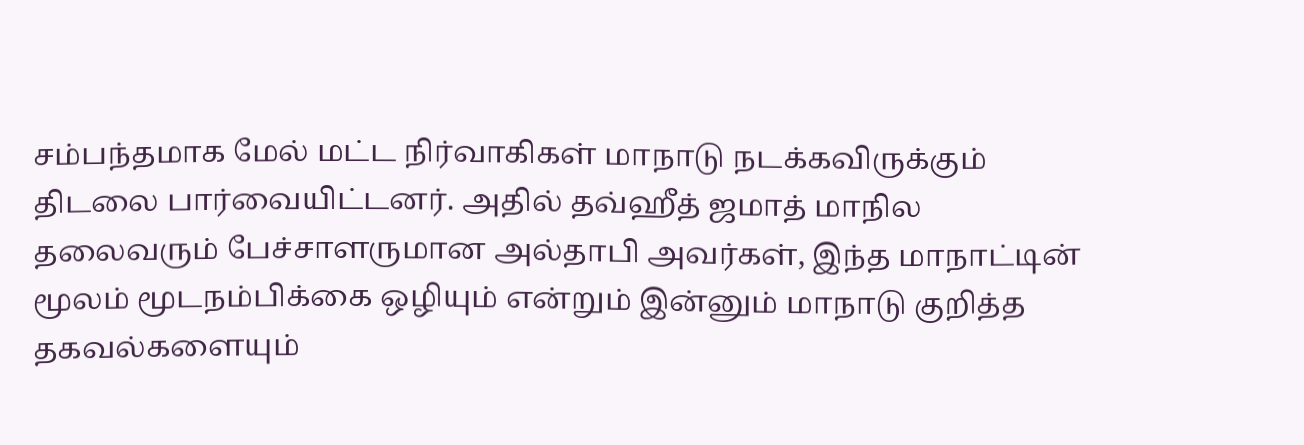சம்பந்தமாக மேல் மட்ட நிர்வாகிகள் மாநாடு நடக்கவிருக்கும் திடலை பார்வையிட்டனர். அதில் தவ்ஹீத் ஜமாத் மாநில தலைவரும் பேச்சாளருமான அல்தாபி அவர்கள், இந்த மாநாட்டின் மூலம் மூடநம்பிக்கை ஒழியும் என்றும் இன்னும் மாநாடு குறித்த தகவல்களையும்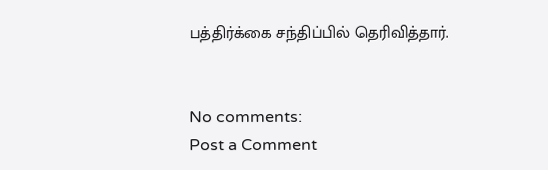பத்திர்க்கை சந்திப்பில் தெரிவித்தார்.


No comments:
Post a Comment